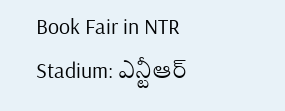Book Fair in NTR Stadium: ఎన్టీఆర్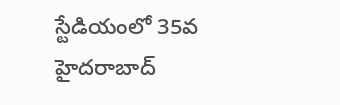స్టేడియంలో 35వ హైదరాబాద్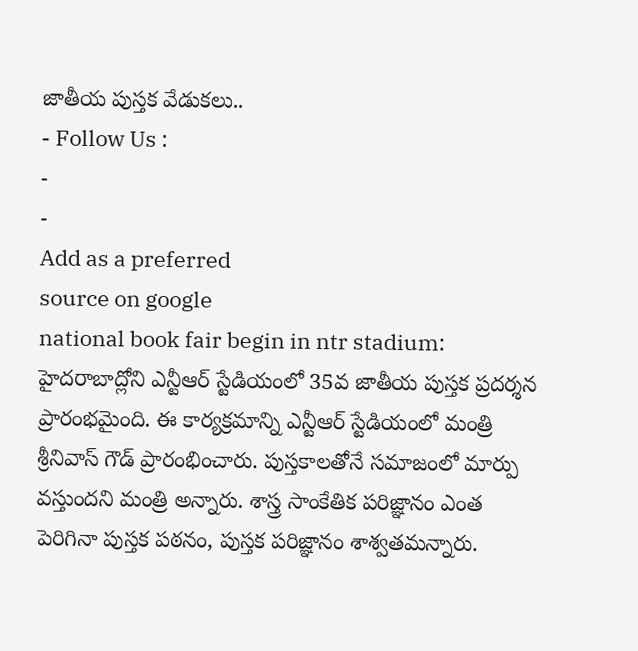జాతీయ పుస్తక వేడుకలు..
- Follow Us :
-
-
Add as a preferred
source on google
national book fair begin in ntr stadium: హైదరాబాద్లోని ఎన్టీఆర్ స్టేడియంలో 35వ జాతీయ పుస్తక ప్రదర్శన ప్రారంభమైంది. ఈ కార్యక్రమాన్ని ఎన్టీఆర్ స్టేడియంలో మంత్రి శ్రీనివాస్ గౌడ్ ప్రారంభించారు. పుస్తకాలతోనే సమాజంలో మార్పు వస్తుందని మంత్రి అన్నారు. శాస్త్ర సాంకేతిక పరిజ్ఞానం ఎంత పెరిగినా పుస్తక పఠనం, పుస్తక పరిజ్ఞానం శాశ్వతమన్నారు.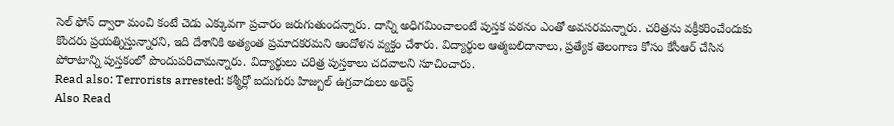సెల్ ఫోన్ ద్వారా మంచి కంటే చెడు ఎక్కువగా ప్రచారం జరుగుతుందన్నారు. దాన్ని అధిగమించాలంటే పుస్తక పఠనం ఎంతో అవసరమన్నారు. చరిత్రను వక్రీకరించేందుకు కొందరు ప్రయత్నిస్తున్నారని, ఇది దేశానికి అత్యంత ప్రమాదకరమని ఆందోళన వ్యక్తం చేశారు. విద్యార్థుల ఆత్మబలిదానాలు, ప్రత్యేక తెలంగాణ కోసం కేసీఆర్ చేసిన పోరాటాన్ని పుస్తకంలో పొందుపరిచామన్నారు. విద్యార్థులు చరిత్ర పుస్తకాలు చదవాలని సూచించారు.
Read also: Terrorists arrested: కశ్మీర్లో ఐదుగురు హిజ్బుల్ ఉగ్రవాదులు అరెస్ట్
Also Read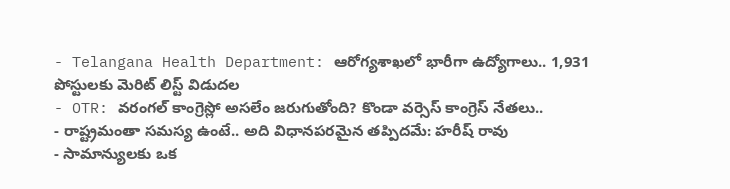- Telangana Health Department: ఆరోగ్యశాఖలో భారీగా ఉద్యోగాలు.. 1,931 పోస్టులకు మెరిట్ లిస్ట్ విడుదల
- OTR: వరంగల్ కాంగ్రెస్లో అసలేం జరుగుతోంది? కొండా వర్సెస్ కాంగ్రెస్ నేతలు..
- రాష్ట్రమంతా సమస్య ఉంటే.. అది విధానపరమైన తప్పిదమే: హరీష్ రావు
- సామాన్యులకు ఒక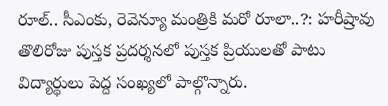రూల్.. సీఎంకు, రెవెన్యూ మంత్రికి మరో రూలా..?: హరీష్రావు
తొలిరోజు పుస్తక ప్రదర్శనలో పుస్తక ప్రియులతో పాటు విద్యార్థులు పెద్ద సంఖ్యలో పాల్గొన్నారు.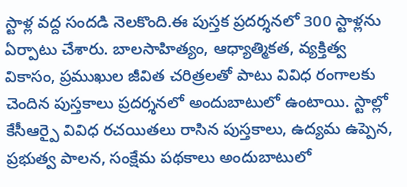స్టాళ్ల వద్ద సందడి నెలకొంది.ఈ పుస్తక ప్రదర్శనలో 300 స్టాళ్లను ఏర్పాటు చేశారు. బాలసాహిత్యం, ఆధ్యాత్మికత, వ్యక్తిత్వ వికాసం, ప్రముఖుల జీవిత చరిత్రలతో పాటు వివిధ రంగాలకు చెందిన పుస్తకాలు ప్రదర్శనలో అందుబాటులో ఉంటాయి. స్టాల్లో కేసీఆర్పై వివిధ రచయితలు రాసిన పుస్తకాలు, ఉద్యమ ఉప్పెన, ప్రభుత్వ పాలన, సంక్షేమ పథకాలు అందుబాటులో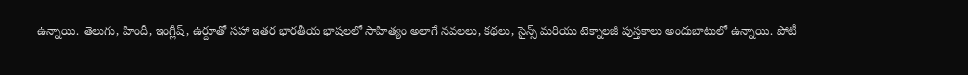ఉన్నాయి. తెలుగు, హిందీ, ఇంగ్లీష్, ఉర్దూతో సహా ఇతర భారతీయ భాషలలో సాహిత్యం అలాగే నవలలు, కథలు, సైన్స్ మరియు టెక్నాలజీ పుస్తకాలు అందుబాటులో ఉన్నాయి. పోటీ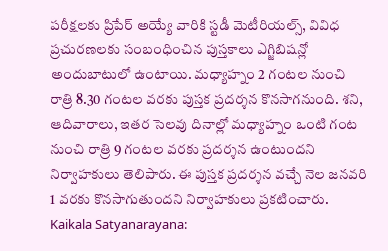పరీక్షలకు ప్రిపేర్ అయ్యే వారికి స్టడీ మెటీరియల్స్, వివిధ ప్రచురణలకు సంబంధించిన పుస్తకాలు ఎగ్జిబిషన్లో అందుబాటులో ఉంటాయి. మధ్యాహ్నం 2 గంటల నుంచి రాత్రి 8.30 గంటల వరకు పుస్తక ప్రదర్శన కొనసాగనుంది. శని, ఆదివారాలు, ఇతర సెలవు దినాల్లో మధ్యాహ్నం ఒంటి గంట నుంచి రాత్రి 9 గంటల వరకు ప్రదర్శన ఉంటుందని నిర్వాహకులు తెలిపారు. ఈ పుస్తక ప్రదర్శన వచ్చే నెల జనవరి 1 వరకు కొనసాగుతుందని నిర్వాహకులు ప్రకటించారు.
Kaikala Satyanarayana: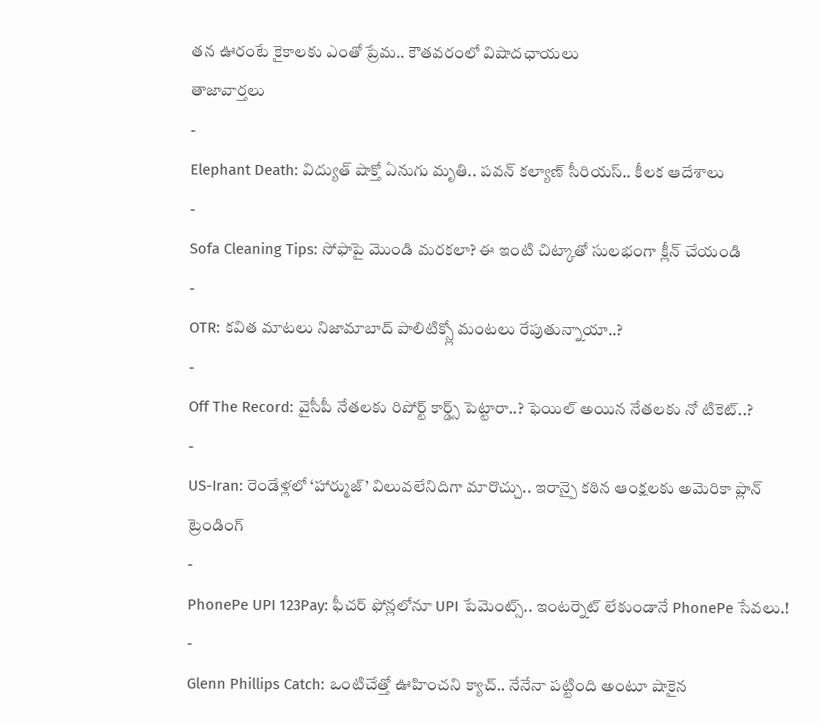తన ఊరంటే కైకాలకు ఎంతో ప్రేమ.. కౌతవరంలో విషాదఛాయలు
తాజావార్తలు
-
Elephant Death: విద్యుత్ షాక్తో ఏనుగు మృతి.. పవన్ కల్యాణ్ సీరియస్.. కీలక ఆదేశాలు
-
Sofa Cleaning Tips: సోఫాపై మొండి మరకలా? ఈ ఇంటి చిట్కాతో సులభంగా క్లీన్ చేయండి
-
OTR: కవిత మాటలు నిజామాబాద్ పాలిటిక్స్లో మంటలు రేపుతున్నాయా..?
-
Off The Record: వైసీపీ నేతలకు రిపోర్ట్ కార్డ్స్ పెట్టారా..? ఫెయిల్ అయిన నేతలకు నో టికెట్..?
-
US-Iran: రెండేళ్లలో ‘హార్ముజ్’ విలువలేనిదిగా మారొచ్చు.. ఇరాన్పై కఠిన ఆంక్షలకు అమెరికా ప్లాన్
ట్రెండింగ్
-
PhonePe UPI 123Pay: ఫీచర్ ఫోన్లలోనూ UPI పేమెంట్స్.. ఇంటర్నెట్ లేకుండానే PhonePe సేవలు.!
-
Glenn Phillips Catch: ఒంటిచేత్తో ఊహించని క్యాచ్.. నేనేనా పట్టింది అంటూ షాకైన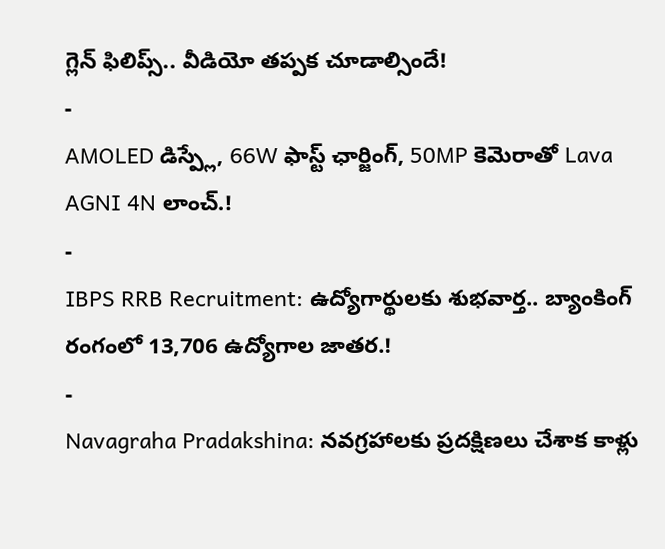గ్లెన్ ఫిలిప్స్.. వీడియో తప్పక చూడాల్సిందే!
-
AMOLED డిస్ప్లే, 66W ఫాస్ట్ ఛార్జింగ్, 50MP కెమెరాతో Lava AGNI 4N లాంచ్.!
-
IBPS RRB Recruitment: ఉద్యోగార్థులకు శుభవార్త.. బ్యాంకింగ్ రంగంలో 13,706 ఉద్యోగాల జాతర.!
-
Navagraha Pradakshina: నవగ్రహాలకు ప్రదక్షిణలు చేశాక కాళ్లు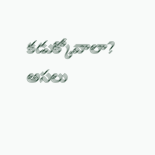కడుక్కోవాలా? అసలు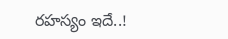రహస్యం ఇదే..!